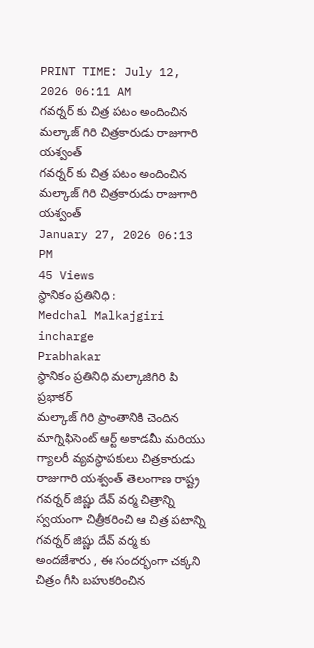PRINT TIME: July 12, 2026 06:11 AM
గవర్నర్ కు చిత్ర పటం అందించిన మల్కాజ్ గిరి చిత్రకారుడు రాజుగారి యశ్వంత్
గవర్నర్ కు చిత్ర పటం అందించిన మల్కాజ్ గిరి చిత్రకారుడు రాజుగారి యశ్వంత్
January 27, 2026 06:13 PM
45 Views
స్థానికం ప్రతినిధి :
Medchal Malkajgiri incharge
Prabhakar
స్థానికం ప్రతినిధి మల్కాజిగిరి పి ప్రభాకర్
మల్కాజ్ గిరి ప్రాంతానికి చెందిన మాగ్నిఫిసెంట్ ఆర్ట్ అకాడమీ మరియు గ్యాలరీ వ్యవస్థాపకులు చిత్రకారుడు రాజుగారి యశ్వంత్ తెలంగాణ రాష్ట్ర గవర్నర్ జిష్ణు దేవ్ వర్మ చిత్రాన్ని స్వయంగా చిత్రీకరించి ఆ చిత్ర పటాన్ని గవర్నర్ జిష్ణు దేవ్ వర్మ కు అందజేశారు , ఈ సందర్భంగా చక్కని చిత్రం గీసి బహుకరించిన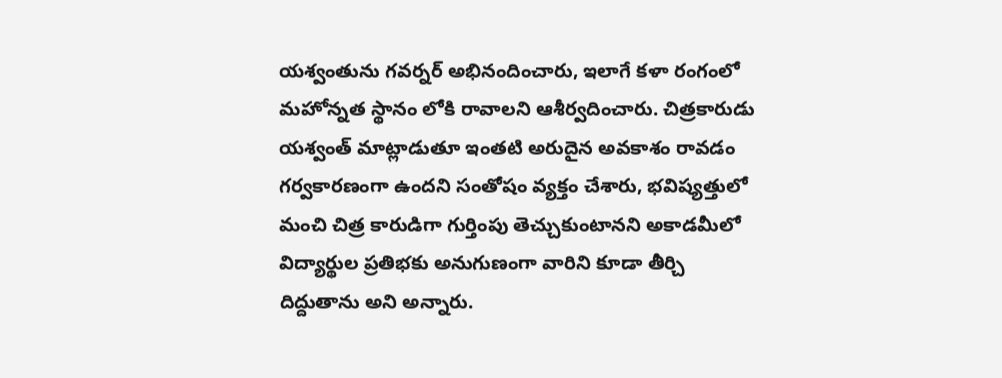యశ్వంతును గవర్నర్ అభినందించారు, ఇలాగే కళా రంగంలో మహోన్నత స్థానం లోకి రావాలని ఆశీర్వదించారు. చిత్రకారుడు యశ్వంత్ మాట్లాడుతూ ఇంతటి అరుదైన అవకాశం రావడం గర్వకారణంగా ఉందని సంతోషం వ్యక్తం చేశారు, భవిష్యత్తులో మంచి చిత్ర కారుడిగా గుర్తింపు తెచ్చుకుంటానని అకాడమీలో విద్యార్థుల ప్రతిభకు అనుగుణంగా వారిని కూడా తీర్చి దిద్దుతాను అని అన్నారు.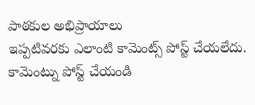పాఠకుల అభిప్రాయాలు
ఇప్పటివరకు ఎలాంటి కామెంట్స్ పోస్ట్ చేయలేదు.
కామెంట్ను పోస్ట్ చేయండి